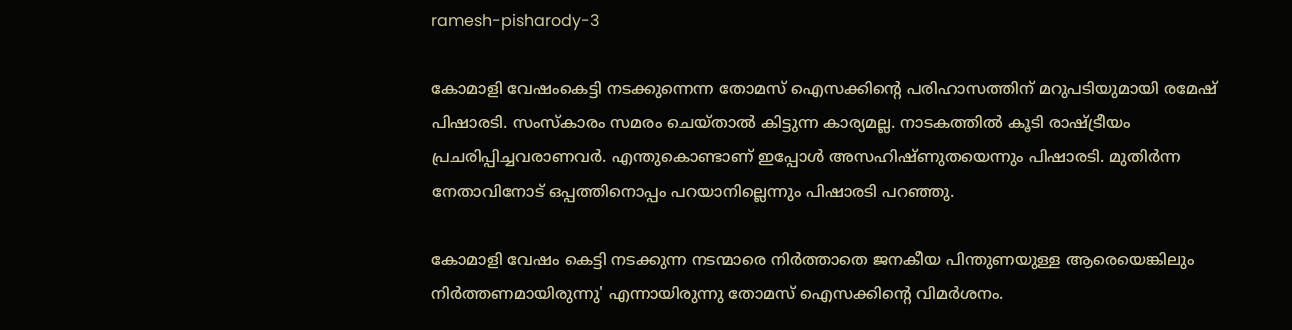ramesh-pisharody-3

കോമാളി വേഷംകെട്ടി നടക്കുന്നെന്ന തോമസ് ഐസക്കിന്‍റെ പരിഹാസത്തിന് മറുപടിയുമായി രമേഷ് പിഷാരടി. സംസ്കാരം സമരം ചെയ്താല്‍ കിട്ടുന്ന കാര്യമല്ല. നാടകത്തില്‍ കൂടി രാഷ്ട്രീയം പ്രചരിപ്പിച്ചവരാണവര്‍. എന്തുകൊണ്ടാണ് ഇപ്പോള്‍ അസഹിഷ്ണുതയെന്നും പിഷാരടി. മുതിര്‍ന്ന നേതാവിനോട് ഒപ്പത്തിനൊപ്പം പറയാനില്ലെന്നും പിഷാരടി പറഞ്ഞു.

കോമാളി വേഷം കെട്ടി നടക്കുന്ന നടന്മാരെ നിർത്താതെ ജനകീയ പിന്തുണയുള്ള ആരെയെങ്കിലും നിർത്തണമായിരുന്നു' എന്നായിരുന്നു തോമസ് ഐസക്കിന്റെ വിമര്‍ശനം.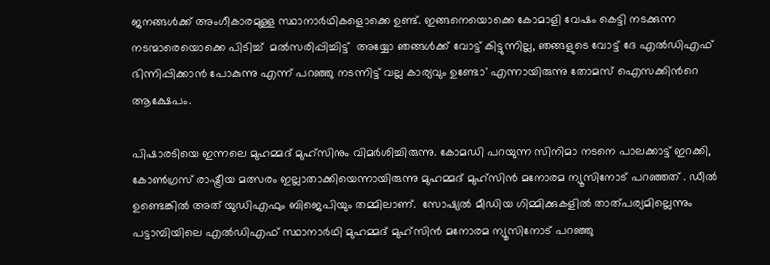ജനങ്ങൾക്ക് അംഗീകാരമുള്ള സ്ഥാനാർഥികളൊക്കെ ഉണ്ട്. ഇങ്ങനെയൊക്കെ കോമാളി വേഷം കെട്ടി നടക്കുന്ന നടന്മാരെയൊക്കെ പിടിച്ച്  മല്‍സരിപ്പിച്ചിട്ട്  അയ്യോ ഞങ്ങൾക്ക് വോട്ട് കിട്ടുന്നില്ല, ഞങ്ങളുടെ വോട്ട് ദേ എൽഡിഎഫ് ഭിന്നിപ്പിക്കാൻ പോകുന്നു എന്ന് പറഞ്ഞു നടന്നിട്ട് വല്ല കാര്യവും ഉണ്ടോ' എന്നായിരുന്നു തോമസ് ഐസക്കിന്‍റെ ആക്ഷേപം.

പിഷാരടിയെ ഇന്നലെ മുഹമ്മദ് മുഹ്സിനും വിമര്‍ശിച്ചിരുന്നു. കോമഡി പറയുന്ന സിനിമാ നടനെ പാലക്കാട്ട് ഇറക്കി, കോൺഗ്രസ് രാഷ്ട്രീയ മത്സരം ഇല്ലാതാക്കിയെന്നായിരുന്നു മുഹമ്മദ് മുഹ്സിന്‍ മനോരമ ന്യൂസിനോട് പറഞ്ഞത് . ഡീൽ ഉണ്ടെങ്കിൽ അത് യുഡിഎഫും ബിജെപിയും തമ്മിലാണ്.  സോഷ്യൽ മീഡിയ ഗിമ്മിക്കുകളിൽ താത്പര്യമില്ലെന്നും പട്ടാമ്പിയിലെ എൽഡിഎഫ് സ്ഥാനാർഥി മുഹമ്മദ് മുഹ്സിൻ മനോരമ ന്യൂസിനോട് പറഞ്ഞു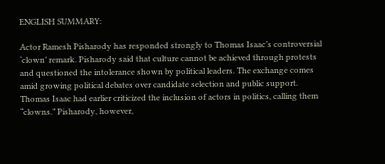ENGLISH SUMMARY:

Actor Ramesh Pisharody has responded strongly to Thomas Isaac’s controversial ‘clown’ remark. Pisharody said that culture cannot be achieved through protests and questioned the intolerance shown by political leaders. The exchange comes amid growing political debates over candidate selection and public support. Thomas Isaac had earlier criticized the inclusion of actors in politics, calling them “clowns.” Pisharody, however,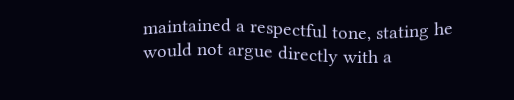maintained a respectful tone, stating he would not argue directly with a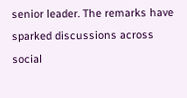senior leader. The remarks have sparked discussions across social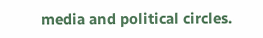media and political circles.